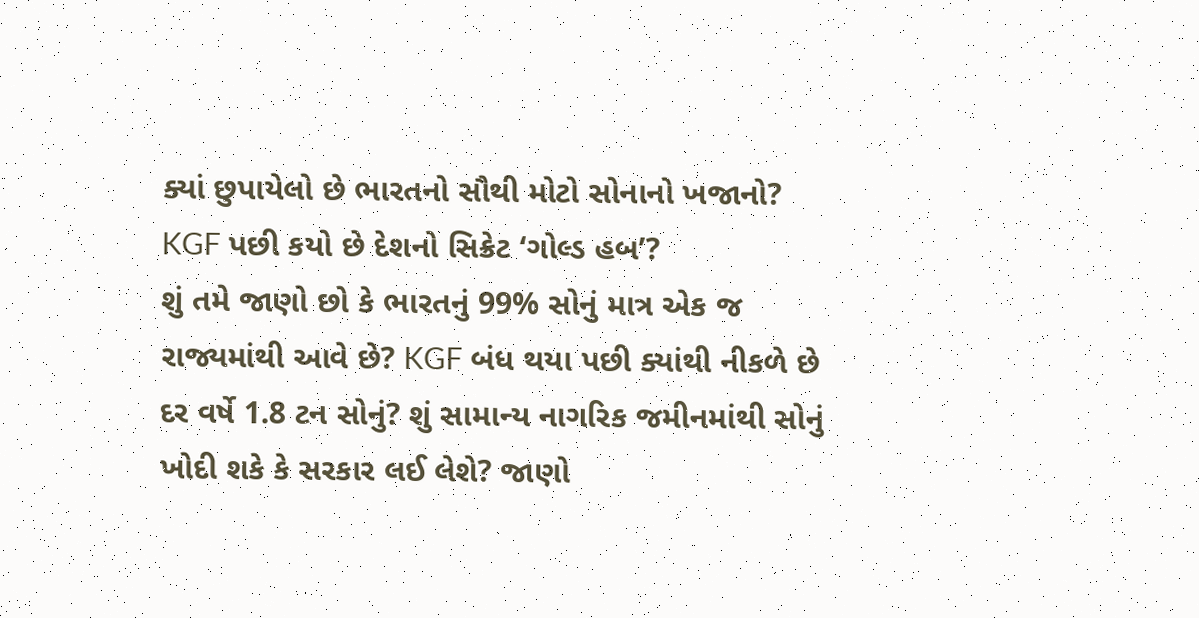ક્યાં છુપાયેલો છે ભારતનો સૌથી મોટો સોનાનો ખજાનો? KGF પછી કયો છે દેશનો સિક્રેટ ‘ગોલ્ડ હબ’?
શું તમે જાણો છો કે ભારતનું 99% સોનું માત્ર એક જ રાજ્યમાંથી આવે છે? KGF બંધ થયા પછી ક્યાંથી નીકળે છે દર વર્ષે 1.8 ટન સોનું? શું સામાન્ય નાગરિક જમીનમાંથી સોનું ખોદી શકે કે સરકાર લઈ લેશે? જાણો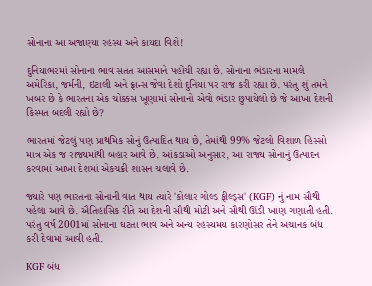સોનાના આ અજાણ્યા રહસ્ય અને કાયદા વિશે!

દુનિયાભરમાં સોનાના ભાવ સતત આસમાને પહોંચી રહ્યા છે. સોનાના ભંડારના મામલે અમેરિકા, જર્મની, ઇટાલી અને ફ્રાન્સ જેવા દેશો દુનિયા પર રાજ કરી રહ્યા છે. પરંતુ શું તમને ખબર છે કે ભારતના એક ચોક્કસ ખૂણામાં સોનાનો એવો ભંડાર છુપાયેલો છે જે આખા દેશની કિસ્મત બદલી રહ્યો છે?

ભારતમાં જેટલું પણ પ્રાથમિક સોનું ઉત્પાદિત થાય છે, તેમાંથી 99% જેટલો વિશાળ હિસ્સો માત્ર એક જ રાજ્યમાંથી બહાર આવે છે. આંકડાઓ અનુસાર, આ રાજ્ય સોનાનું ઉત્પાદન કરવામાં આખા દેશમાં એકચક્રી શાસન ચલાવે છે.

જ્યારે પણ ભારતના સોનાની વાત થાય ત્યારે 'કોલાર ગોલ્ડ ફીલ્ડ્સ' (KGF) નું નામ સૌથી પહેલા આવે છે. ઐતિહાસિક રીતે આ દેશની સૌથી મોટી અને સૌથી ઊંડી ખાણ ગણાતી હતી. પરંતુ વર્ષ 2001માં સોનાના ઘટતા ભાવ અને અન્ય રહસ્યમય કારણોસર તેને અચાનક બંધ કરી દેવામાં આવી હતી.

KGF બંધ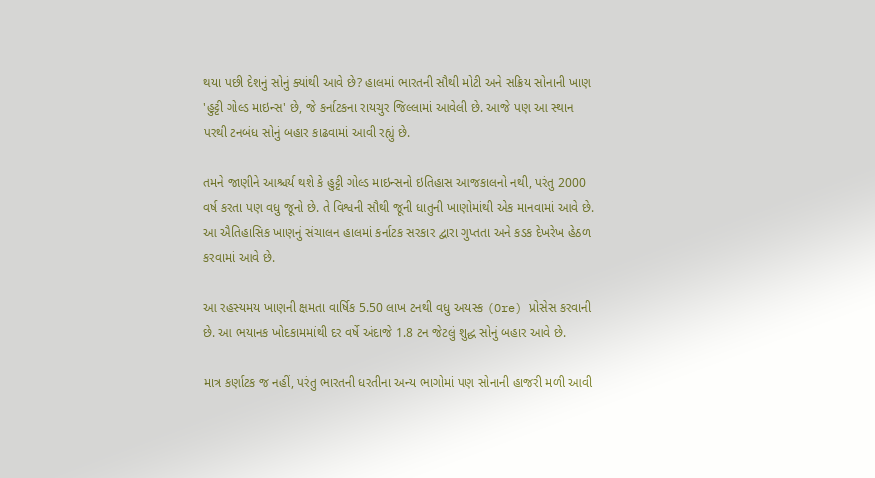થયા પછી દેશનું સોનું ક્યાંથી આવે છે? હાલમાં ભારતની સૌથી મોટી અને સક્રિય સોનાની ખાણ 'હુટ્ટી ગોલ્ડ માઇન્સ' છે, જે કર્નાટકના રાયચુર જિલ્લામાં આવેલી છે. આજે પણ આ સ્થાન પરથી ટનબંધ સોનું બહાર કાઢવામાં આવી રહ્યું છે.

તમને જાણીને આશ્ચર્ય થશે કે હુટ્ટી ગોલ્ડ માઇન્સનો ઇતિહાસ આજકાલનો નથી, પરંતુ 2000 વર્ષ કરતા પણ વધુ જૂનો છે. તે વિશ્વની સૌથી જૂની ધાતુની ખાણોમાંથી એક માનવામાં આવે છે. આ ઐતિહાસિક ખાણનું સંચાલન હાલમાં કર્નાટક સરકાર દ્વારા ગુપ્તતા અને કડક દેખરેખ હેઠળ કરવામાં આવે છે.

આ રહસ્યમય ખાણની ક્ષમતા વાર્ષિક 5.50 લાખ ટનથી વધુ અયસ્ક (Ore) પ્રોસેસ કરવાની છે. આ ભયાનક ખોદકામમાંથી દર વર્ષે અંદાજે 1.8 ટન જેટલું શુદ્ધ સોનું બહાર આવે છે.

માત્ર કર્ણાટક જ નહીં, પરંતુ ભારતની ધરતીના અન્ય ભાગોમાં પણ સોનાની હાજરી મળી આવી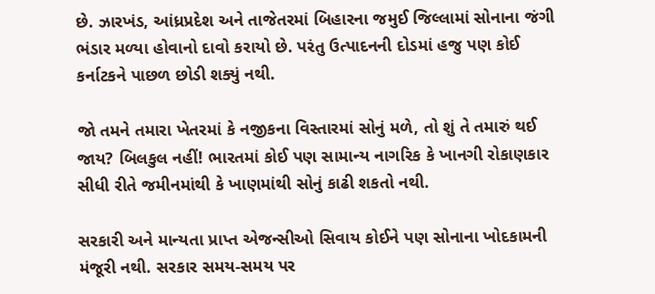છે. ઝારખંડ, આંધ્રપ્રદેશ અને તાજેતરમાં બિહારના જમુઈ જિલ્લામાં સોનાના જંગી ભંડાર મળ્યા હોવાનો દાવો કરાયો છે. પરંતુ ઉત્પાદનની દોડમાં હજુ પણ કોઈ કર્નાટકને પાછળ છોડી શક્યું નથી.

જો તમને તમારા ખેતરમાં કે નજીકના વિસ્તારમાં સોનું મળે, તો શું તે તમારું થઈ જાય? બિલકુલ નહીં! ભારતમાં કોઈ પણ સામાન્ય નાગરિક કે ખાનગી રોકાણકાર સીધી રીતે જમીનમાંથી કે ખાણમાંથી સોનું કાઢી શકતો નથી.

સરકારી અને માન્યતા પ્રાપ્ત એજન્સીઓ સિવાય કોઈને પણ સોનાના ખોદકામની મંજૂરી નથી. સરકાર સમય-સમય પર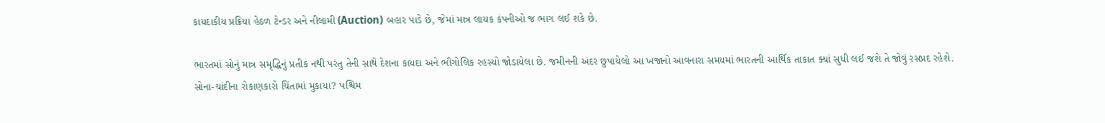કાયદાકીય પ્રક્રિયા હેઠળ ટેન્ડર અને નીલામી (Auction) બહાર પાડે છે, જેમાં માત્ર લાયક કંપનીઓ જ ભાગ લઈ શકે છે.

ભારતમાં સોનું માત્ર સમૃદ્ધિનું પ્રતીક નથી પરંતુ તેની સાથે દેશના કાયદા અને ભૌગોલિક રહસ્યો જોડાયેલા છે. જમીનની અંદર છુપાયેલો આ ખજાનો આવનારા સમયમાં ભારતની આર્થિક તાકાત ક્યાં સુધી લઈ જશે તે જોવું રસપ્રદ રહેશે.
સોના-ચાંદીના રોકાણકારો ચિંતામાં મુકાયા? પશ્ચિમ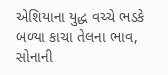એશિયાના યુદ્ધ વચ્ચે ભડકે બળ્યા કાચા તેલના ભાવ, સોનાની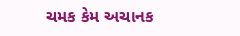ચમક કેમ અચાનક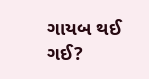ગાયબ થઈ ગઈ?